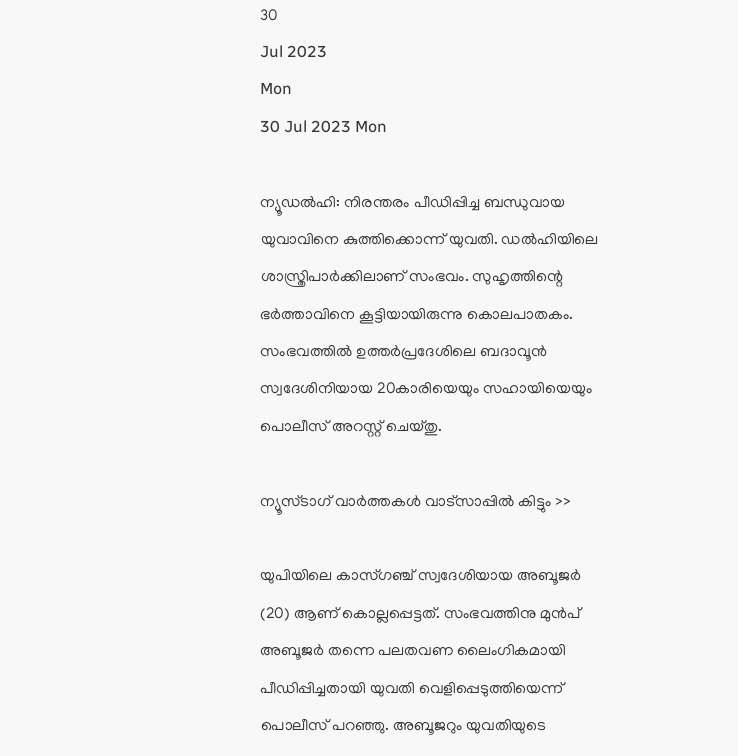30
Jul 2023
Mon
30 Jul 2023 Mon

ന്യൂഡല്‍ഹി: നിരന്തരം പീഡിപ്പിച്ച ബന്ധുവായ യുവാവിനെ കുത്തിക്കൊന്ന് യുവതി. ഡൽഹിയിലെ ശാസ്ത്രിപാർക്കിലാണ് സംഭവം. സുഹൃത്തിന്റെ ഭർത്താവിനെ കൂട്ടിയായിരുന്നു കൊലപാതകം. സംഭവത്തിൽ ഉത്തർപ്രദേശിലെ ബദാവൂൻ സ്വദേശിനിയായ 20കാരിയെയും സഹായിയെയും പൊലീസ് അറസ്റ്റ് ചെയ്തു.

ന്യൂസ്ടാഗ് വാര്‍ത്തകള്‍ വാട്‌സാപ്പില്‍ കിട്ടും >>

യുപിയിലെ കാസ്ഗഞ്ച് സ്വദേശിയായ അബൂജർ (20) ആണ് കൊല്ലപ്പെട്ടത്. സംഭവത്തിനു മുൻപ് അബൂജർ തന്നെ പലതവണ ലൈംഗികമായി പീഡിപ്പിച്ചതായി യുവതി വെളിപ്പെടുത്തിയെന്ന് പൊലീസ് പറഞ്ഞു. അബൂജറും യുവതിയുടെ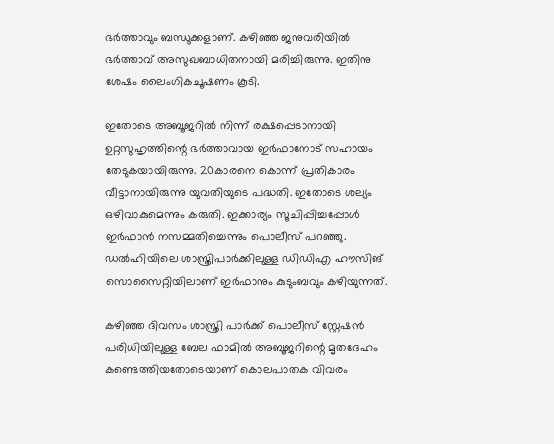ഭർത്താവും ബന്ധുക്കളാണ്. കഴിഞ്ഞ ജനുവരിയിൽ ഭർത്താവ് അസുഖബാധിതനായി മരിച്ചിരുന്നു. ഇതിനു ശേഷം ലൈംഗികചൂഷണം കൂടി.

ഇതോടെ അബൂജറിൽ നിന്ന് രക്ഷപ്പെടാനായി ഉറ്റസുഹൃത്തിന്റെ ഭർത്താവായ ഇർഫാനോട് സഹായം തേടുകയായിരുന്നു. 20കാരനെ കൊന്ന് പ്രതികാരം വീട്ടാനായിരുന്നു യുവതിയുടെ പദ്ധതി. ഇതോടെ ശല്യം ഒഴിവാകുമെന്നും കരുതി. ഇക്കാര്യം സൂചിപ്പിച്ചപ്പോൾ ഇർഫാൻ നസമ്മതിച്ചെന്നും പൊലീസ് പറഞ്ഞു. ഡൽഹിയിലെ ശാസ്ത്രിപാർക്കിലുള്ള ഡിഡിഎ ഹൗസിങ് സൊസൈറ്റിയിലാണ് ഇർഫാനും കുടുംബവും കഴിയുന്നത്.

കഴിഞ്ഞ ദിവസം ശാസ്ത്രി പാർക്ക് പൊലീസ് സ്റ്റേഷൻ പരിധിയിലുള്ള ബേല ഫാമിൽ അബൂജറിന്റെ മൃതദേഹം കണ്ടെത്തിയതോടെയാണ് കൊലപാതക വിവരം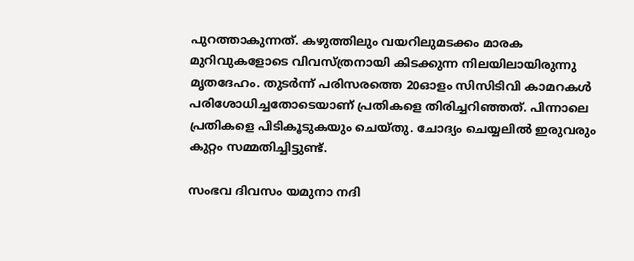പുറത്താകുന്നത്. കഴുത്തിലും വയറിലുമടക്കം മാരക മുറിവുകളോടെ വിവസ്ത്രനായി കിടക്കുന്ന നിലയിലായിരുന്നു മൃതദേഹം. തുടർന്ന് പരിസരത്തെ 20ഓളം സിസിടിവി കാമറകൾ പരിശോധിച്ചതോടെയാണ് പ്രതികളെ തിരിച്ചറിഞ്ഞത്. പിന്നാലെ പ്രതികളെ പിടികൂടുകയും ചെയ്തു. ചോദ്യം ചെയ്യലിൽ ഇരുവരും കുറ്റം സമ്മതിച്ചിട്ടുണ്ട്.

സംഭവ ദിവസം യമുനാ നദി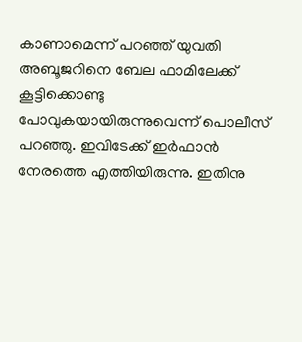കാണാമെന്ന് പറഞ്ഞ് യുവതി അബൂജറിനെ ബേല ഫാമിലേക്ക് കൂട്ടിക്കൊണ്ടു പോവുകയായിരുന്നുവെന്ന് പൊലീസ് പറഞ്ഞു. ഇവിടേക്ക് ഇർഫാൻ നേരത്തെ എത്തിയിരുന്നു. ഇതിനു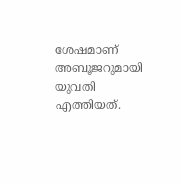ശേഷമാണ് അബൂജറുമായി യുവതി എത്തിയത്.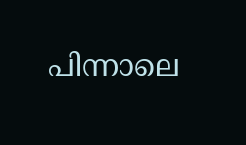പിന്നാലെ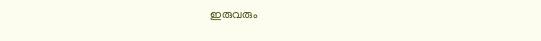ഇരുവരും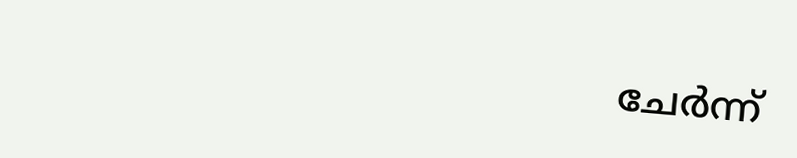ചേർന്ന്